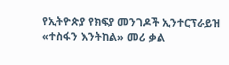የኢትዮጵያ የክፍያ መንገዶች ኢንተርፕራይዝ «ተስፋን እንትከል» መሪ ቃል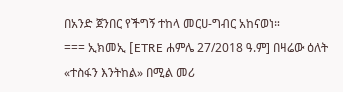በአንድ ጀንበር የችግኝ ተከላ መርሀ-ግብር አከናወነ።
=== ኢክመኢ [ETRE ሐምሌ 27/2018 ዓ.ም] በዛሬው ዕለት «ተስፋን እንትከል» በሚል መሪ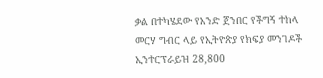ቃል በተካሄደው የአንድ ጀንበር የችግኝ ተከላ መርሃ ግብር ላይ የኢትዮጵያ የክፍያ መንገዶች ኢንተርፕራይዝ 28,800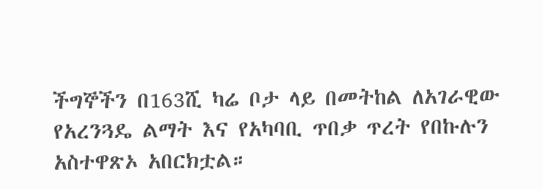ችግኞችን በ163ሺ ካሬ ቦታ ላይ በመትከል ለአገራዊው የአረንጓዴ ልማት እና የአካባቢ ጥበቃ ጥረት የበኩሉን አስተዋጽኦ አበርክቷል።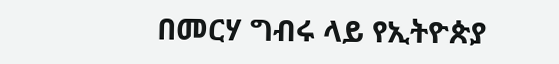በመርሃ ግብሩ ላይ የኢትዮጵያ